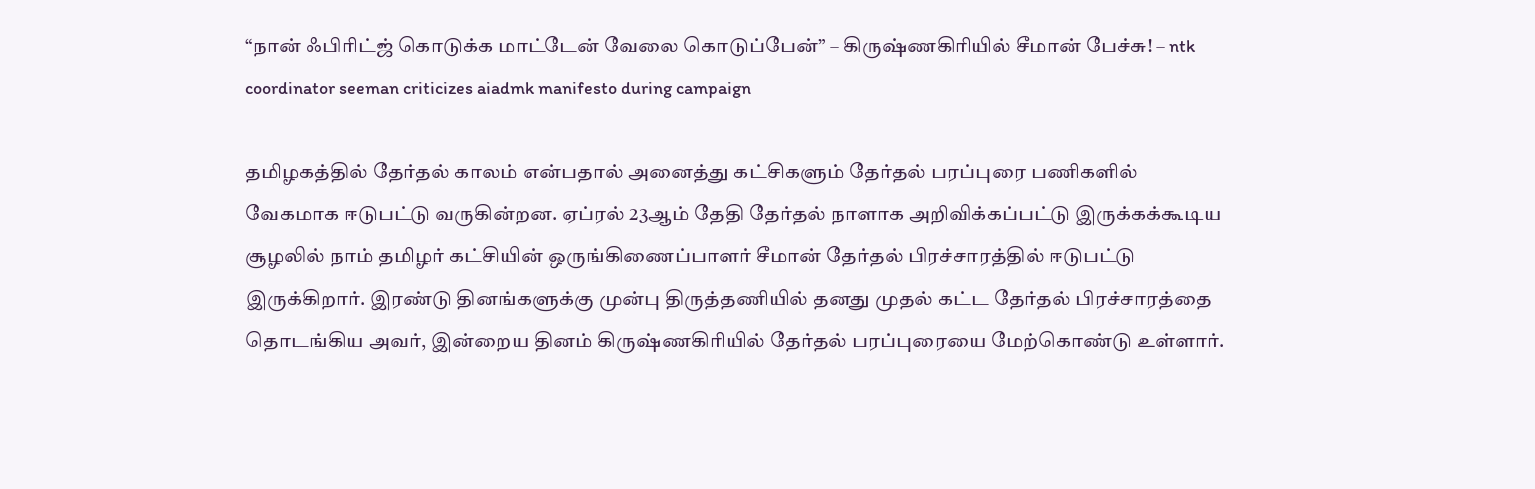“நான் ஃபிரிட்ஜ் கொடுக்க மாட்டேன் வேலை கொடுப்பேன்” – கிருஷ்ணகிரியில் சீமான் பேச்சு! – ntk coordinator seeman criticizes aiadmk manifesto during campaign

தமிழகத்தில் தேர்தல் காலம் என்பதால் அனைத்து கட்சிகளும் தேர்தல் பரப்புரை பணிகளில் வேகமாக ஈடுபட்டு வருகின்றன. ஏப்ரல் 23ஆம் தேதி தேர்தல் நாளாக அறிவிக்கப்பட்டு இருக்கக்கூடிய சூழலில் நாம் தமிழர் கட்சியின் ஒருங்கிணைப்பாளர் சீமான் தேர்தல் பிரச்சாரத்தில் ஈடுபட்டு இருக்கிறார். இரண்டு தினங்களுக்கு முன்பு திருத்தணியில் தனது முதல் கட்ட தேர்தல் பிரச்சாரத்தை தொடங்கிய அவர், இன்றைய தினம் கிருஷ்ணகிரியில் தேர்தல் பரப்புரையை மேற்கொண்டு உள்ளார்.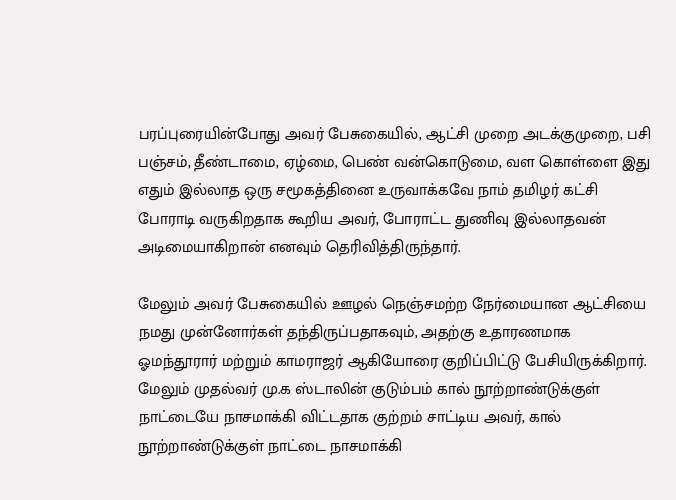பரப்புரையின்போது அவர் பேசுகையில், ஆட்சி முறை அடக்குமுறை, பசி பஞ்சம், தீண்டாமை, ஏழ்மை, பெண் வன்கொடுமை, வள கொள்ளை இது எதும் இல்லாத ஒரு சமூகத்தினை உருவாக்கவே நாம் தமிழர் கட்சி போராடி வருகிறதாக கூறிய அவர், போராட்ட துணிவு இல்லாதவன் அடிமையாகிறான் எனவும் தெரிவித்திருந்தார்.

மேலும் அவர் பேசுகையில் ஊழல் நெஞ்சமற்ற நேர்மையான ஆட்சியை நமது முன்னோர்கள் தந்திருப்பதாகவும், அதற்கு உதாரணமாக ஓமந்தூரார் மற்றும் காமராஜர் ஆகியோரை குறிப்பிட்டு பேசியிருக்கிறார். மேலும் முதல்வர் மு.க ஸ்டாலின் குடும்பம் கால் நூற்றாண்டுக்குள் நாட்டையே நாசமாக்கி விட்டதாக குற்றம் சாட்டிய அவர், கால் நூற்றாண்டுக்குள் நாட்டை நாசமாக்கி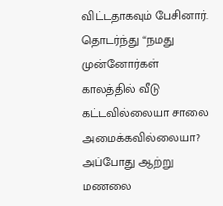விட்டதாகவும் பேசினார்.
தொடர்ந்து “நமது முன்னோர்கள் காலத்தில் வீடு கட்டவில்லையா சாலை அமைக்கவில்லையா? அப்போது ஆற்று மணலை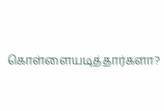கொள்ளையடித்தார்களா?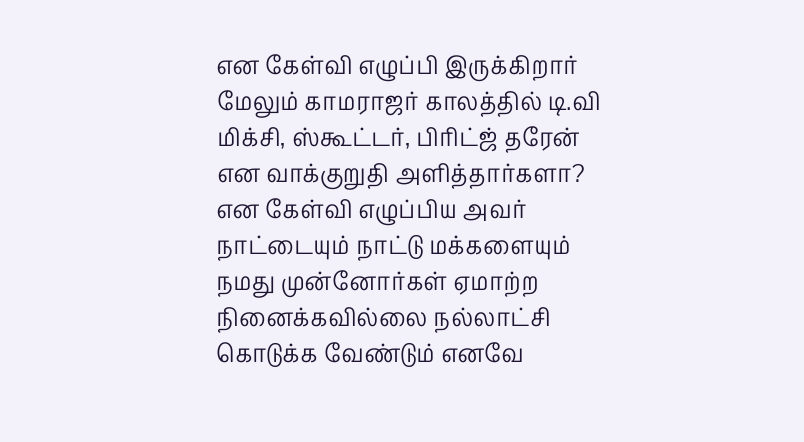என கேள்வி எழுப்பி இருக்கிறார் மேலும் காமராஜர் காலத்தில் டி.வி மிக்சி, ஸ்கூட்டர், பிரிட்ஜ் தரேன் என வாக்குறுதி அளித்தார்களா? என கேள்வி எழுப்பிய அவர் நாட்டையும் நாட்டு மக்களையும் நமது முன்னோர்கள் ஏமாற்ற நினைக்கவில்லை நல்லாட்சி கொடுக்க வேண்டும் எனவே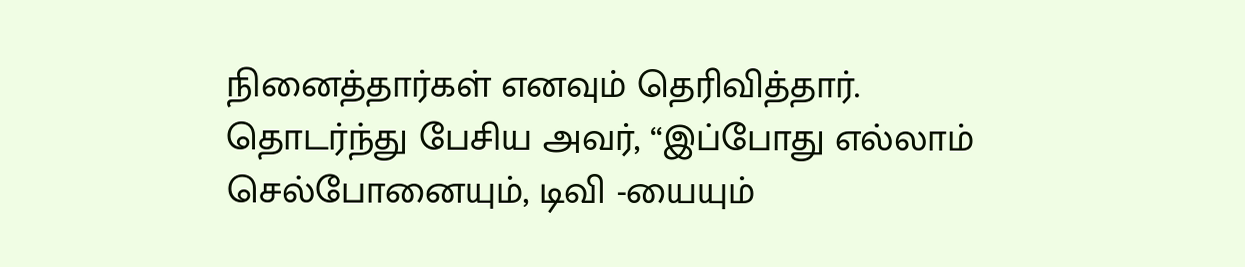நினைத்தார்கள் எனவும் தெரிவித்தார்.
தொடர்ந்து பேசிய அவர், “இப்போது எல்லாம் செல்போனையும், டிவி -யையும்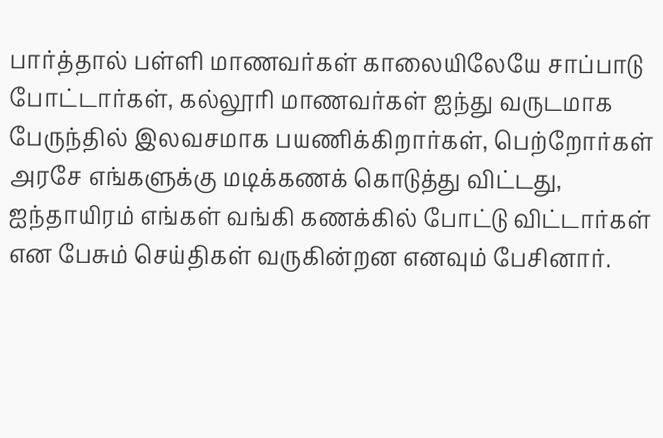பார்த்தால் பள்ளி மாணவர்கள் காலையிலேயே சாப்பாடு போட்டார்கள், கல்லூரி மாணவர்கள் ஐந்து வருடமாக பேருந்தில் இலவசமாக பயணிக்கிறார்கள், பெற்றோர்கள் அரசே எங்களுக்கு மடிக்கணக் கொடுத்து விட்டது, ஐந்தாயிரம் எங்கள் வங்கி கணக்கில் போட்டு விட்டார்கள் என பேசும் செய்திகள் வருகின்றன எனவும் பேசினார்.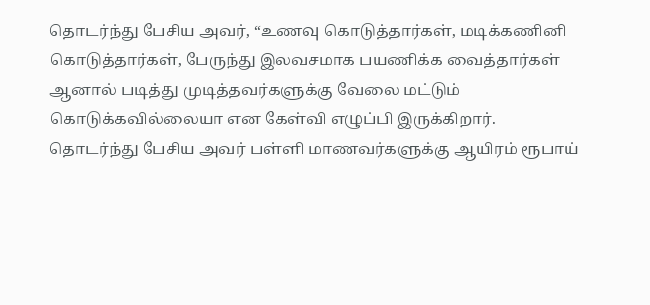தொடர்ந்து பேசிய அவர், “உணவு கொடுத்தார்கள், மடிக்கணினி கொடுத்தார்கள், பேருந்து இலவசமாக பயணிக்க வைத்தார்கள் ஆனால் படித்து முடித்தவர்களுக்கு வேலை மட்டும் கொடுக்கவில்லையா என கேள்வி எழுப்பி இருக்கிறார்.
தொடர்ந்து பேசிய அவர் பள்ளி மாணவர்களுக்கு ஆயிரம் ரூபாய்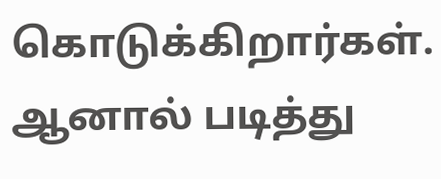கொடுக்கிறார்கள். ஆனால் படித்து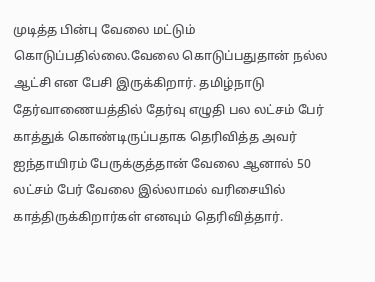முடித்த பின்பு வேலை மட்டும் கொடுப்பதில்லை.வேலை கொடுப்பதுதான் நல்ல ஆட்சி என பேசி இருக்கிறார். தமிழ்நாடு தேர்வாணையத்தில் தேர்வு எழுதி பல லட்சம் பேர் காத்துக் கொண்டிருப்பதாக தெரிவித்த அவர் ஐந்தாயிரம் பேருக்குத்தான் வேலை ஆனால் 50 லட்சம் பேர் வேலை இல்லாமல் வரிசையில் காத்திருக்கிறார்கள் எனவும் தெரிவித்தார்.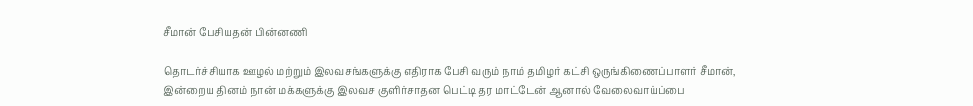சீமான் பேசியதன் பின்னணி

தொடர்ச்சியாக ஊழல் மற்றும் இலவசங்களுக்கு எதிராக பேசி வரும் நாம் தமிழர் கட்சி ஒருங்கிணைப்பாளர் சீமான், இன்றைய தினம் நான் மக்களுக்கு இலவச குளிர்சாதன பெட்டி தர மாட்டேன் ஆனால் வேலைவாய்ப்பை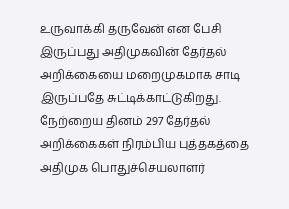உருவாக்கி தருவேன் என பேசி இருப்பது அதிமுகவின் தேர்தல் அறிக்கையை மறைமுகமாக சாடி இருப்பதே சுட்டிக்காட்டுகிறது.
நேற்றைய தினம் 297 தேர்தல் அறிக்கைகள் நிரம்பிய புத்தகத்தை அதிமுக பொதுச்செயலாளர்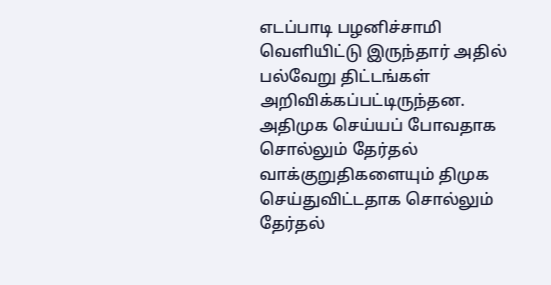எடப்பாடி பழனிச்சாமி வெளியிட்டு இருந்தார் அதில் பல்வேறு திட்டங்கள் அறிவிக்கப்பட்டிருந்தன. அதிமுக செய்யப் போவதாக சொல்லும் தேர்தல் வாக்குறுதிகளையும் திமுக செய்துவிட்டதாக சொல்லும் தேர்தல்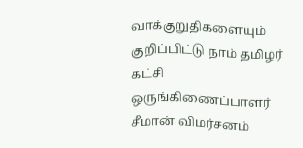வாக்குறுதிகளையும் குறிப்பிட்டு நாம் தமிழர் கட்சி ஒருங்கிணைப்பாளர் சீமான் விமர்சனம்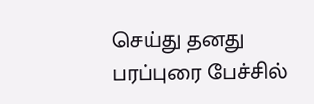செய்து தனது பரப்புரை பேச்சில்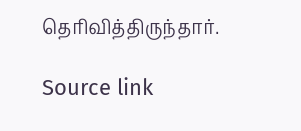தெரிவித்திருந்தார்.

Source link